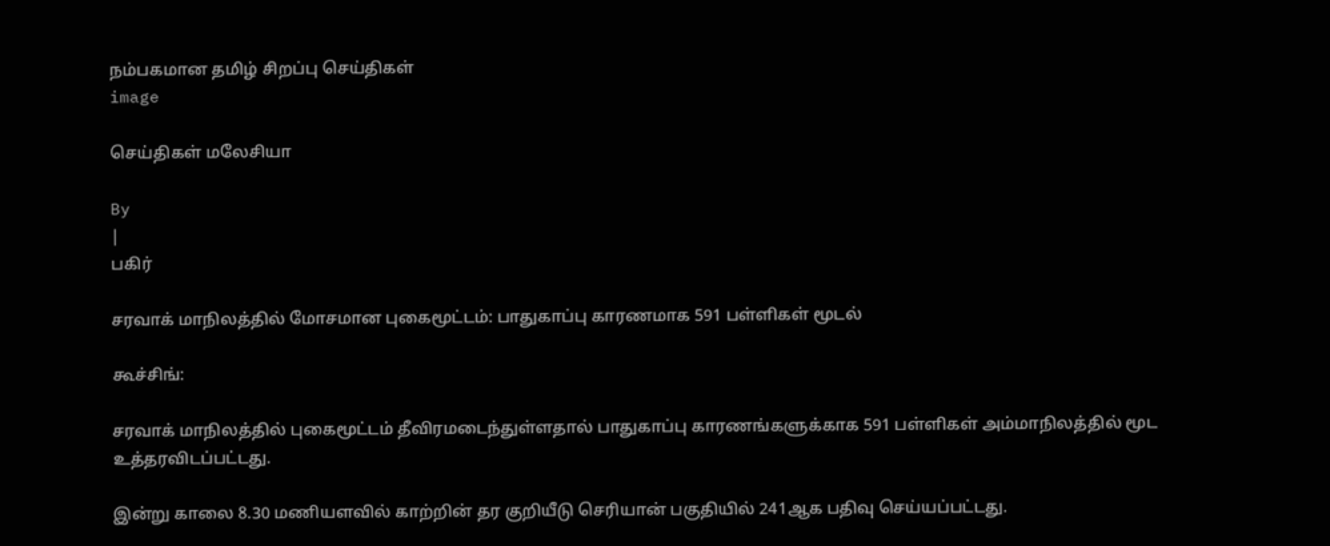நம்பகமான தமிழ் சிறப்பு செய்திகள்
image

செய்திகள் மலேசியா

By
|
பகிர்

சரவாக் மாநிலத்தில் மோசமான புகைமூட்டம்: பாதுகாப்பு காரணமாக 591 பள்ளிகள் மூடல்

கூச்சிங்:

சரவாக் மாநிலத்தில் புகைமூட்டம் தீவிரமடைந்துள்ளதால் பாதுகாப்பு காரணங்களுக்காக 591 பள்ளிகள் அம்மாநிலத்தில் மூட உத்தரவிடப்பட்டது.

இன்று காலை 8.30 மணியளவில் காற்றின் தர குறியீடு செரியான் பகுதியில் 241ஆக பதிவு செய்யப்பட்டது.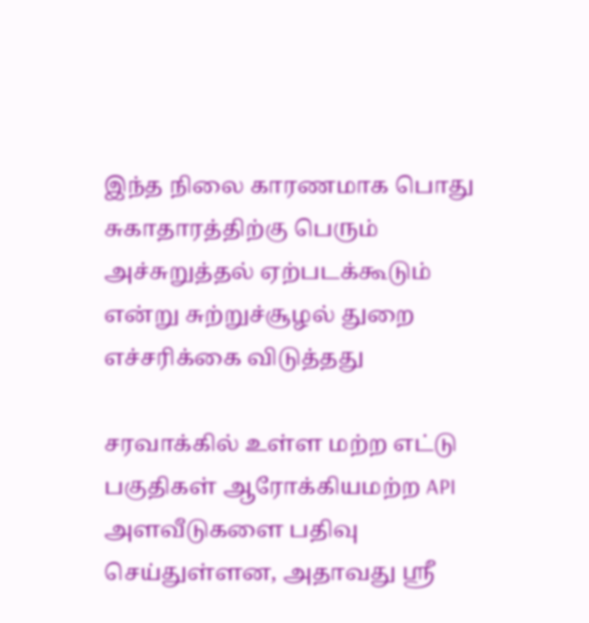இந்த நிலை காரணமாக பொது சுகாதாரத்திற்கு பெரும் அச்சுறுத்தல் ஏற்படக்கூடும் என்று சுற்றுச்சூழல் துறை எச்சரிக்கை விடுத்தது

சரவாக்கில் உள்ள மற்ற எட்டு பகுதிகள் ஆரோக்கியமற்ற API அளவீடுகளை பதிவு செய்துள்ளன, அதாவது ஸ்ரீ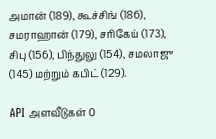அமான் (189), கூச்சிங் (186), சமராஹான் (179), சரிகேய் (173), சிபு (156), பிந்துலு (154), சமலாஜு (145) மற்றும் கபிட் (129).

API அளவீடுகள் 0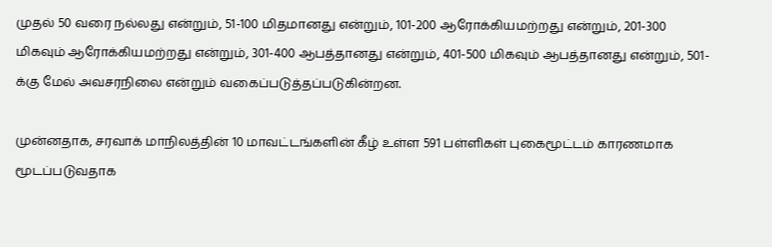முதல் 50 வரை நல்லது என்றும், 51-100 மிதமானது என்றும், 101-200 ஆரோக்கியமற்றது என்றும், 201-300 மிகவும் ஆரோக்கியமற்றது என்றும், 301-400 ஆபத்தானது என்றும், 401-500 மிகவும் ஆபத்தானது என்றும், 501-க்கு மேல் அவசரநிலை என்றும் வகைப்படுத்தப்படுகின்றன.

முன்னதாக, சரவாக் மாநிலத்தின் 10 மாவட்டங்களின் கீழ் உள்ள 591 பள்ளிகள் புகைமூட்டம் காரணமாக மூடப்படுவதாக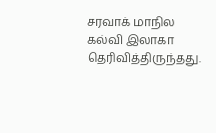சரவாக் மாநில கல்வி இலாகா தெரிவித்திருந்தது.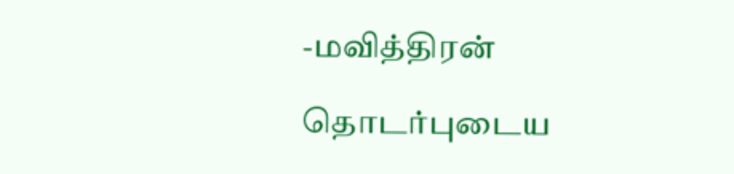-மவித்திரன்

தொடர்புடைய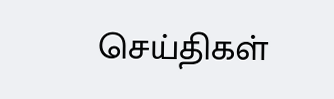செய்திகள்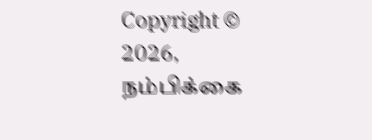Copyright © 2026, நம்பிக்கை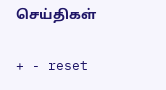செய்திகள்

+ - reset